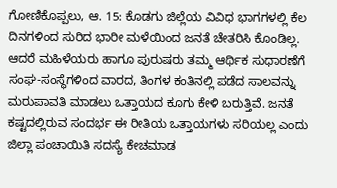ಗೋಣಿಕೊಪ್ಪಲು, ಆ. 15: ಕೊಡಗು ಜಿಲ್ಲೆಯ ವಿವಿಧ ಭಾಗಗಳಲ್ಲಿ ಕೆಲ ದಿನಗಳಿಂದ ಸುರಿದ ಭಾರೀ ಮಳೆಯಿಂದ ಜನತೆ ಚೇತರಿಸಿ ಕೊಂಡಿಲ್ಲ. ಆದರೆ ಮಹಿಳೆಯರು ಹಾಗೂ ಪುರುಷರು ತಮ್ಮ ಆರ್ಥಿಕ ಸುಧಾರಣೆಗೆ ಸಂಘ-ಸಂಸ್ಥೆಗಳಿಂದ ವಾರದ, ತಿಂಗಳ ಕಂತಿನಲ್ಲಿ ಪಡೆದ ಸಾಲವನ್ನು ಮರುಪಾವತಿ ಮಾಡಲು ಒತ್ತಾಯದ ಕೂಗು ಕೇಳಿ ಬರುತ್ತಿವೆ. ಜನತೆ ಕಷ್ಟದಲ್ಲಿರುವ ಸಂದರ್ಭ ಈ ರೀತಿಯ ಒತ್ತಾಯಗಳು ಸರಿಯಲ್ಲ ಎಂದು ಜಿಲ್ಲಾ ಪಂಚಾಯಿತಿ ಸದಸ್ಯೆ ಕೇಚಮಾಡ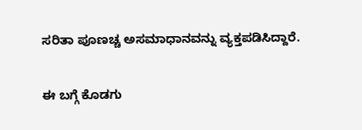ಸರಿತಾ ಪೂಣಚ್ಚ ಅಸಮಾಧಾನವನ್ನು ವ್ಯಕ್ತಪಡಿಸಿದ್ದಾರೆ.

ಈ ಬಗ್ಗೆ ಕೊಡಗು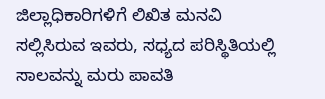ಜಿಲ್ಲಾಧಿಕಾರಿಗಳಿಗೆ ಲಿಖಿತ ಮನವಿ ಸಲ್ಲಿಸಿರುವ ಇವರು, ಸಧ್ಯದ ಪರಿಸ್ಥಿತಿಯಲ್ಲಿ ಸಾಲವನ್ನು ಮರು ಪಾವತಿ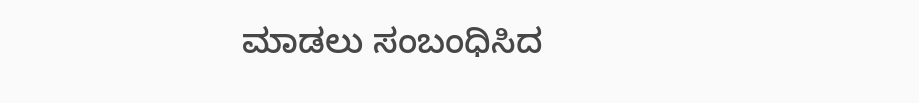ಮಾಡಲು ಸಂಬಂಧಿಸಿದ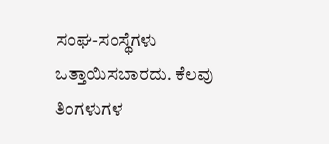ಸಂಘ-ಸಂಸ್ಥೆಗಳು ಒತ್ತಾಯಿಸಬಾರದು. ಕೆಲವು ತಿಂಗಳುಗಳ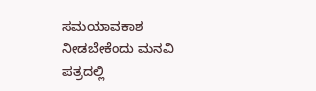ಸಮಯಾವಕಾಶ ನೀಡಬೇಕೆಂದು ಮನವಿ ಪತ್ರದಲ್ಲಿ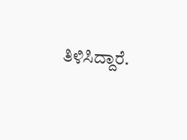ತಿಳಿಸಿದ್ದಾರೆ.